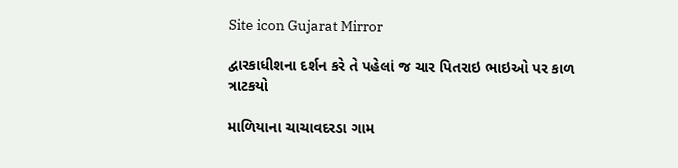Site icon Gujarat Mirror

દ્વારકાધીશના દર્શન કરે તે પહેલાં જ ચાર પિતરાઇ ભાઇઓ પર કાળ ત્રાટકયો

માળિયાના ચાચાવદરડા ગામ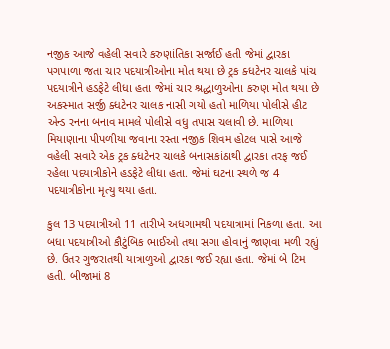નજીક આજે વહેલી સવારે કરુણાંતિકા સર્જાઈ હતી જેમાં દ્વારકા પગપાળા જતા ચાર પદયાત્રીઓના મોત થયા છે ટ્રક ક્ધટેનર ચાલકે પાંચ પદયાત્રીને હડફેટે લીધા હતા જેમાં ચાર શ્રદ્ધાળુઓના કરુણ મોત થયા છે અકસ્માત સર્જી ક્ધટેનર ચાલક નાસી ગયો હતો માળિયા પોલીસે હીટ એન્ડ રનના બનાવ મામલે પોલીસે વધુ તપાસ ચલાવી છે. માળિયા મિયાણાના પીપળીયા જવાના રસ્તા નજીક શિવમ હોટલ પાસે આજે વહેલી સવારે એક ટ્રક ક્ધટેનર ચાલકે બનાસકાંઠાથી દ્વારકા તરફ જઈ રહેલા પદયાત્રીકોને હડફેટે લીધા હતા. જેમાં ઘટના સ્થળે જ 4 પદયાત્રીકોના મૃત્યુ થયા હતા.

કુલ 13 પદયાત્રીઓ 11 તારીખે અધગામથી પદયાત્રામાં નિકળા હતા. આ બધા પદયાત્રીઓ કૌટુંબિક ભાઈઓ તથા સગા હોવાનું જાણવા મળી રહ્યું છે. ઉતર ગુજરાતથી યાત્રાળુઓ દ્વારકા જઈ રહ્યા હતા. જેમાં બે ટિમ હતી. બીજામાં 8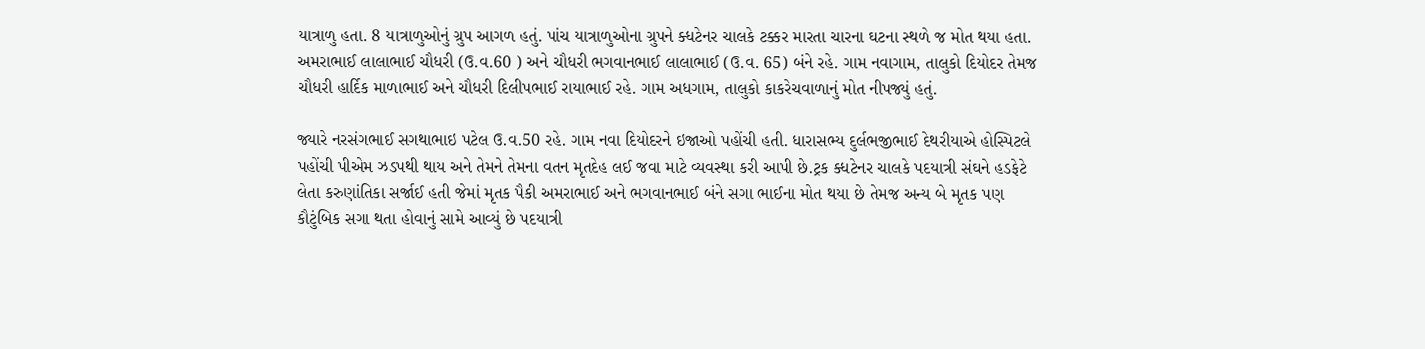યાત્રાળુ હતા. 8 યાત્રાળુઓનું ગ્રુપ આગળ હતું. પાંચ યાત્રાળુઓના ગ્રુપને ક્ધટેનર ચાલકે ટક્કર મારતા ચારના ઘટના સ્થળે જ મોત થયા હતા. અમરાભાઈ લાલાભાઈ ચૌધરી (ઉ.વ.60 ) અને ચૌધરી ભગવાનભાઈ લાલાભાઈ (ઉ.વ. 65) બંને રહે. ગામ નવાગામ, તાલુકો દિયોદર તેમજ ચૌધરી હાર્દિક માળાભાઈ અને ચૌધરી દિલીપભાઈ રાયાભાઈ રહે. ગામ અધગામ, તાલુકો કાકરેચવાળાનું મોત નીપજ્યું હતું.

જ્યારે નરસંગભાઈ સગથાભાઇ પટેલ ઉ.વ.50 રહે. ગામ નવા દિયોદરને ઇજાઓ પહોંચી હતી. ધારાસભ્ય દુર્લભજીભાઈ દેથરીયાએ હોસ્પિટલે પહોંચી પીએમ ઝડપથી થાય અને તેમને તેમના વતન મૃતદેહ લઈ જવા માટે વ્યવસ્થા કરી આપી છે.ટ્રક ક્ધટેનર ચાલકે પદયાત્રી સંઘને હડફેટે લેતા કરુણાંતિકા સર્જાઈ હતી જેમાં મૃતક પૈકી અમરાભાઈ અને ભગવાનભાઈ બંને સગા ભાઈના મોત થયા છે તેમજ અન્ય બે મૃતક પણ કૌટુંબિક સગા થતા હોવાનું સામે આવ્યું છે પદયાત્રી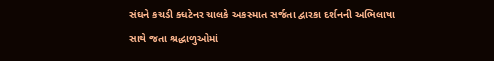સંઘને કચડી ક્ધટેનર ચાલકે અકસ્માત સર્જતા દ્વારકા દર્શનની અભિલાષા સાથે જતા શ્રદ્ધાળુઓમાં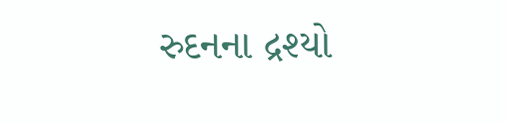રુદનના દ્રશ્યો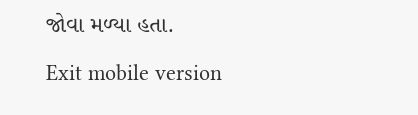જોવા મળ્યા હતા.

Exit mobile version